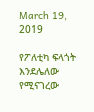March 19, 2019

የፖለቲካ ፍላጎት እንደሌለው የሚናገረው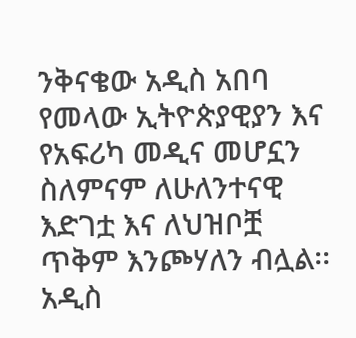ንቅናቄው አዲስ አበባ የመላው ኢትዮጵያዊያን እና የአፍሪካ መዲና መሆኗን ስለምናም ለሁለንተናዊ እድገቷ እና ለህዝቦቿ ጥቅም እንጮሃለን ብሏል፡፡ አዲስ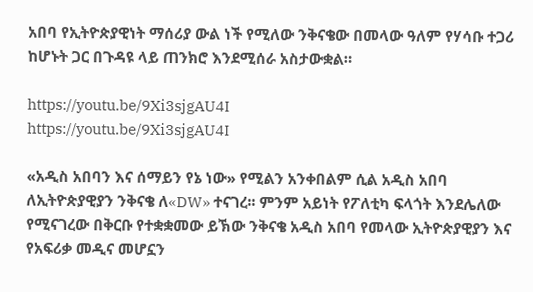አበባ የኢትዮጵያዊነት ማሰሪያ ውል ነች የሚለው ንቅናቄው በመላው ዓለም የሃሳቡ ተጋሪ ከሆኑት ጋር በጉዳዩ ላይ ጠንክሮ እንደሚሰራ አስታውቋል።

https://youtu.be/9Xi3sjgAU4I
https://youtu.be/9Xi3sjgAU4I

«አዲስ አበባን እና ሰማይን የኔ ነው» የሚልን አንቀበልም ሲል አዲስ አበባ ለኢትዮጵያዊያን ንቅናቄ ለ«DW» ተናገረ፡፡ ምንም አይነት የፖለቲካ ፍላጎት እንደሌለው የሚናገረው በቅርቡ የተቋቋመው ይኽው ንቅናቄ አዲስ አበባ የመላው ኢትዮጵያዊያን እና የአፍሪቃ መዲና መሆኗን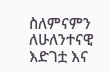ስለምናምን ለሁለንተናዊ እድገቷ እና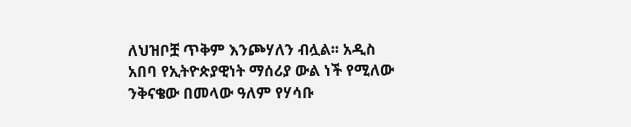ለህዝቦቿ ጥቅም እንጮሃለን ብሏል፡፡ አዲስ አበባ የኢትዮጵያዊነት ማሰሪያ ውል ነች የሚለው ንቅናቄው በመላው ዓለም የሃሳቡ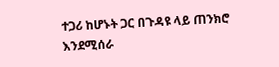ተጋሪ ከሆኑት ጋር በጉዳዩ ላይ ጠንክሮ እንደሚሰራ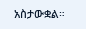አስታውቋል።